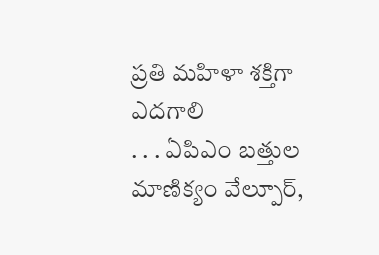ప్రతి మహిళా శక్తిగా ఎదగాలి
. . . ఏపిఎం బత్తుల మాణిక్యం వేల్పూర్,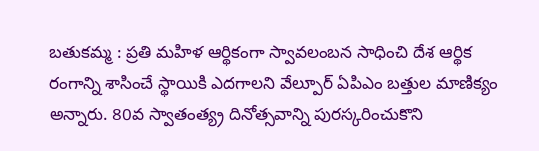బతుకమ్మ : ప్రతి మహిళ ఆర్థికంగా స్వావలంబన సాధించి దేశ ఆర్థిక రంగాన్ని శాసించే స్థాయికి ఎదగాలని వేల్పూర్ ఏపిఎం బత్తుల మాణిక్యం అన్నారు. 80వ స్వాతంత్య్ర దినోత్సవాన్ని పురస్కరించుకొని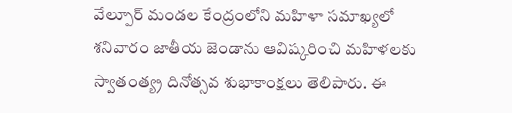వేల్పూర్ మండల కేంద్రంలోని మహిళా సమాఖ్యలో శనివారం జాతీయ జెండాను ఆవిష్కరించి మహిళలకు స్వాతంత్య్ర దినోత్సవ శుభాకాంక్షలు తెలిపారు. ఈ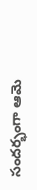సందర్భంగా ఆమె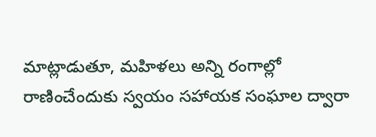మాట్లాడుతూ, మహిళలు అన్ని రంగాల్లో రాణించేందుకు స్వయం సహాయక సంఘాల ద్వారా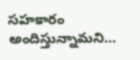సహకారం అందిస్తున్నామని...